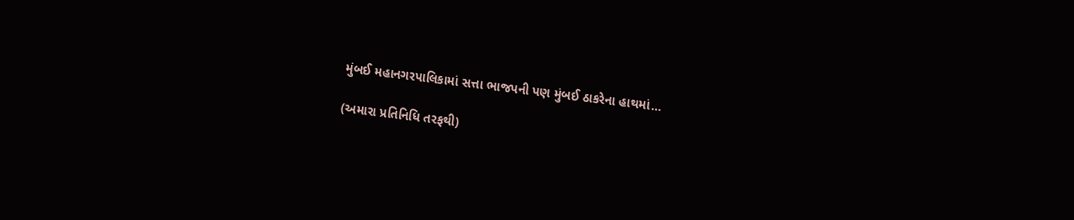મુંબઈ મહાનગરપાલિકામાં સત્તા ભાજપની પણ મુંબઈ ઠાકરેના હાથમાં…

(અમારા પ્રતિનિધિ તરફથી)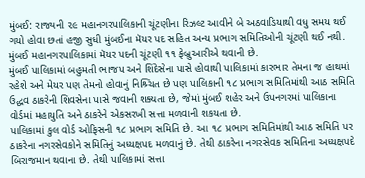મુંબઈ: રાજ્યની ૨૯ મહાનગરપાલિકાની ચૂંટણીના રિઝલ્ટ આવીને બે અઠવાડિયાથી વધુ સમય થઈ ગયો હોવા છતાં હજી સુધી મુંબઈના મૅયર પદ સહિત અન્ય પ્રભાગ સમિતિઓની ચૂંટણી થઈ નથી. મુંબઈ મહાનગરપાલિકામાં મૅયર પદની ચૂંટણી ૧૧ ફેબ્રુઆરીએ થવાની છે.
મુંબઈ પાલિકામાં બહુમતી ભાજપ અને શિંદેસેના પાસે હોવાથી પાલિકામાં કારભાર તેમના જ હાથમાં રહેશે અને મેયર પણ તેમનો હોવાનું નિશ્ર્ચિત છે પણ પાલિકાની ૧૮ પ્રભાગ સમિતિમાંથી આઠ સમિતિ ઉદ્ધવ ઠાકરેની શિવસેના પાસે જવાની શક્યતા છે, જેમાં મુંબઈ શહેર અને ઉપનગરમાં પાલિકાના વોર્ડમાં મહાયુતિ અને ઠાકરેને એકસરખી સત્તા મળવાની શકયતા છે.
પાલિકામાં કુલ વોર્ડ ઓફિસની ૧૮ પ્રભાગ સમિતિ છે. આ ૧૮ પ્રભાગ સમિતિમાંથી આઠ સમિતિ પર ઠાકરેના નગરસેવકોને સમિતિનું અધ્યક્ષપદ મળવાનું છે. તેથી ઠાકરેના નગરસેવક સમિતિના અધ્યક્ષપદે બિરાજમાન થવાના છે. તેથી પાલિકામાં સત્તા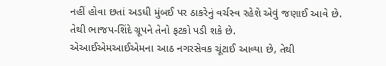નહીં હોવા છતાં અડધી મુંબઈ પર ઠાકરેનું વર્ચસ્વ રહેશે એવું જણાઈ આવે છે. તેથી ભાજપ-શિંદે ગ્રૂપને તેનો ફટકો પડી શકે છે.
એઆઈએમઆઈએમના આઠ નગરસેવક ચૂંટાઈ આવ્યા છે, તેથી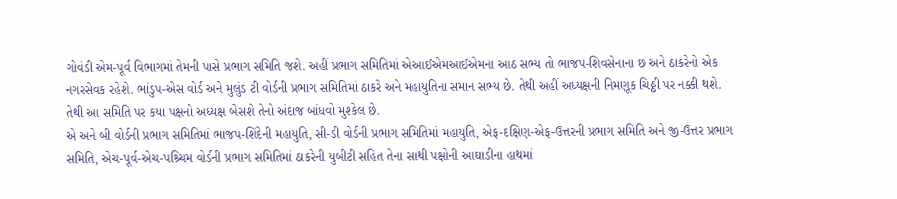ગોવંડી એમ-પૂર્વ વિભાગમાં તેમની પાસે પ્રભાગ સમિતિ જશે. અહીં પ્રભાગ સમિતિમાં એઆઈએમઆઈએમના આઠ સભ્ય તો ભાજપ-શિવસેનાના છ અને ઠાકરેનો એક નગરસેવક રહેશે. ભાંડુપ-એસ વોર્ડ અને મુલુંડ ટી વોર્ડની પ્રભાગ સમિતિમાં ઠાકરે અને મહાયુતિના સમાન સભ્ય છે. તેથી અહીં અધ્યક્ષની નિમણૂક ચિઠ્ઠી પર નક્કી થશે. તેથી આ સમિતિ પર કયા પક્ષનો અધ્યક્ષ બેસશે તેનો અંદાજ બાંધવો મુશ્કેલ છે.
એ અને બી વોર્ડની પ્રભાગ સમિતિમાં ભાજપ-શિંદેની મહાયુતિ, સી-ડી વોર્ડની પ્રભાગ સમિતિમાં મહાયુતિ, એફ-દક્ષિણ-એફ-ઉત્તરની પ્રભાગ સમિતિ અને જી-ઉત્તર પ્રભાગ સમિતિ, એચ-પૂર્વ-એચ-પશ્ર્ચિમ વોર્ડની પ્રભાગ સમિતિમાં ઠાકરેની યુબીટી સહિત તેના સાથી પક્ષોની આઘાડીના હાથમાં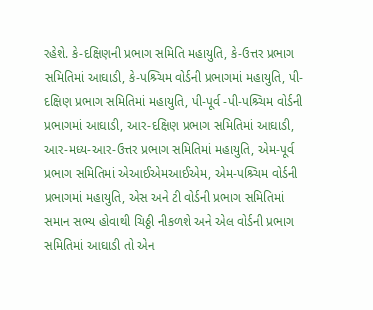રહેશે. કે-દક્ષિણની પ્રભાગ સમિતિ મહાયુતિ, કે-ઉત્તર પ્રભાગ સમિતિમાં આઘાડી, કે-પશ્ર્ચિમ વોર્ડની પ્રભાગમાં મહાયુતિ, પી-દક્ષિણ પ્રભાગ સમિતિમાં મહાયુતિ, પી-પૂર્વ -પી-પશ્ર્ચિમ વોર્ડની પ્રભાગમાં આઘાડી, આર-દક્ષિણ પ્રભાગ સમિતિમાં આઘાડી, આર-મધ્ય-આર-ઉત્તર પ્રભાગ સમિતિમાં મહાયુતિ, એમ-પૂર્વ પ્રભાગ સમિતિમાં એઆઈએમઆઈએમ, એમ-પશ્ર્ચિમ વોર્ડની પ્રભાગમાં મહાયુતિ, એસ અને ટી વોર્ડની પ્રભાગ સમિતિમાં સમાન સભ્ય હોવાથી ચિઠ્ઠી નીકળશે અને એલ વોર્ડની પ્રભાગ સમિતિમાં આઘાડી તો એન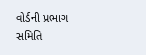વોર્ડની પ્રભાગ સમિતિ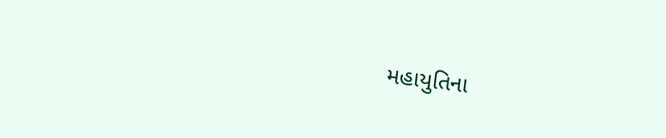મહાયુતિના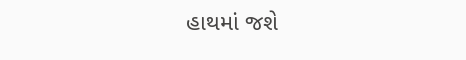હાથમાં જશે